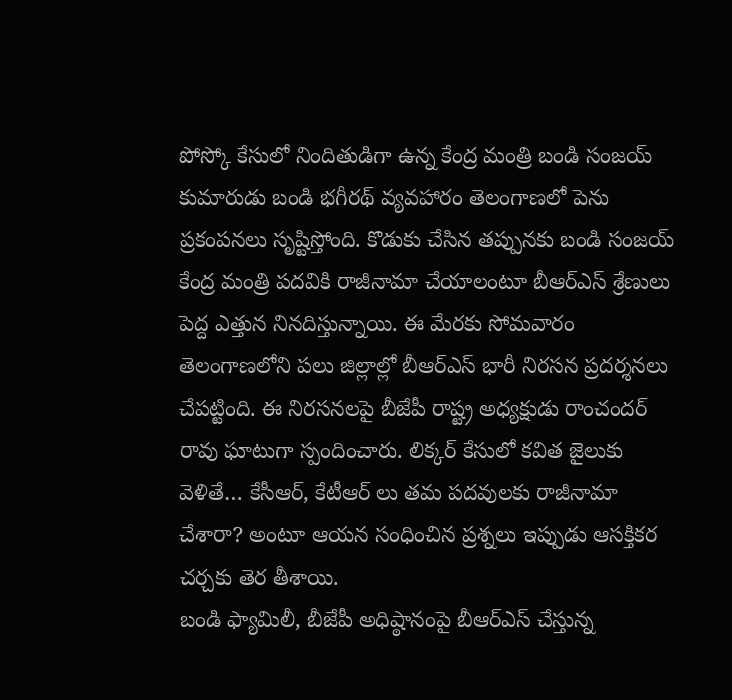పోస్కో కేసులో నిందితుడిగా ఉన్న కేంద్ర మంత్రి బండి సంజయ్ కుమారుడు బండి భగీరథ్ వ్యవహారం తెలంగాణలో పెను ప్రకంపనలు సృష్టిస్తోంది. కొడుకు చేసిన తప్పునకు బండి సంజయ్ కేంద్ర మంత్రి పదవికి రాజీనామా చేయాలంటూ బీఆర్ఎస్ శ్రేణులు పెద్ద ఎత్తున నినదిస్తున్నాయి. ఈ మేరకు సోమవారం తెలంగాణలోని పలు జిల్లాల్లో బీఆర్ఎస్ భారీ నిరసన ప్రదర్శనలు చేపట్టింది. ఈ నిరసనలపై బీజేపీ రాష్ట్ర అధ్యక్షుడు రాంచందర్ రావు ఘాటుగా స్పందించారు. లిక్కర్ కేసులో కవిత జైలుకు వెళితే… కేసీఆర్, కేటీఆర్ లు తమ పదవులకు రాజీనామా చేశారా? అంటూ ఆయన సంధించిన ప్రశ్నలు ఇప్పుడు ఆసక్తికర చర్చకు తెర తీశాయి.
బండి ఫ్యామిలీ, బీజేపీ అధిష్ఠానంపై బీఆర్ఎస్ చేస్తున్న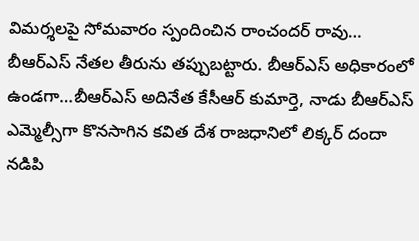విమర్శలపై సోమవారం స్పందించిన రాంచందర్ రావు… బీఆర్ఎస్ నేతల తీరును తప్పుబట్టారు. బీఆర్ఎస్ అధికారంలో ఉండగా…బీఆర్ఎస్ అదినేత కేసీఆర్ కుమార్తె, నాడు బీఆర్ఎస్ ఎమ్మెల్సీగా కొనసాగిన కవిత దేశ రాజధానిలో లిక్కర్ దందా నడిపి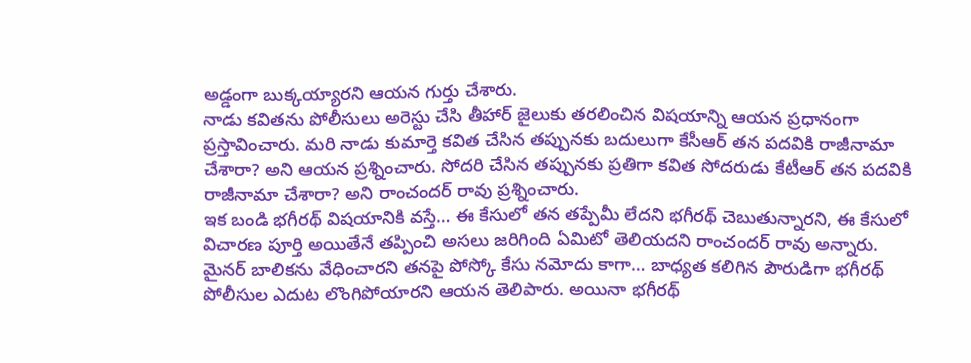అడ్డంగా బుక్కయ్యారని ఆయన గుర్తు చేశారు.
నాడు కవితను పోలీసులు అరెస్టు చేసి తీహార్ జైలుకు తరలించిన విషయాన్ని ఆయన ప్రధానంగా ప్రస్తావించారు. మరి నాడు కుమార్తె కవిత చేసిన తప్పునకు బదులుగా కేసీఆర్ తన పదవికి రాజీనామా చేశారా? అని ఆయన ప్రశ్నించారు. సోదరి చేసిన తప్పునకు ప్రతిగా కవిత సోదరుడు కేటీఆర్ తన పదవికి రాజీనామా చేశారా? అని రాంచందర్ రావు ప్రశ్నించారు.
ఇక బండి భగీరథ్ విషయానికి వస్తే… ఈ కేసులో తన తప్పేమీ లేదని భగీరథ్ చెబుతున్నారని, ఈ కేసులో విచారణ పూర్తి అయితేనే తప్పించి అసలు జరిగింది ఏమిటో తెలియదని రాంచందర్ రావు అన్నారు. మైనర్ బాలికను వేధించారని తనపై పోస్కో కేసు నమోదు కాగా… బాధ్యత కలిగిన పౌరుడిగా భగీరథ్ పోలీసుల ఎదుట లొంగిపోయారని ఆయన తెలిపారు. అయినా భగీరథ్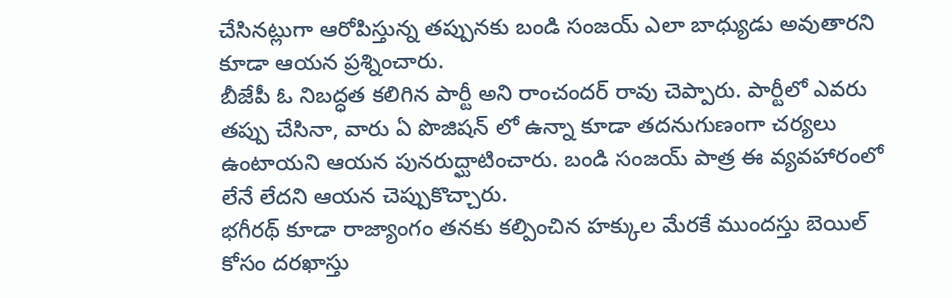చేసినట్లుగా ఆరోపిస్తున్న తప్పునకు బండి సంజయ్ ఎలా బాధ్యుడు అవుతారని కూడా ఆయన ప్రశ్నించారు.
బీజేపీ ఓ నిబద్ధత కలిగిన పార్టీ అని రాంచందర్ రావు చెప్పారు. పార్టీలో ఎవరు తప్పు చేసినా, వారు ఏ పొజిషన్ లో ఉన్నా కూడా తదనుగుణంగా చర్యలు ఉంటాయని ఆయన పునరుద్ఘాటించారు. బండి సంజయ్ పాత్ర ఈ వ్యవహారంలో లేనే లేదని ఆయన చెప్పుకొచ్చారు.
భగీరథ్ కూడా రాజ్యాంగం తనకు కల్పించిన హక్కుల మేరకే ముందస్తు బెయిల్ కోసం దరఖాస్తు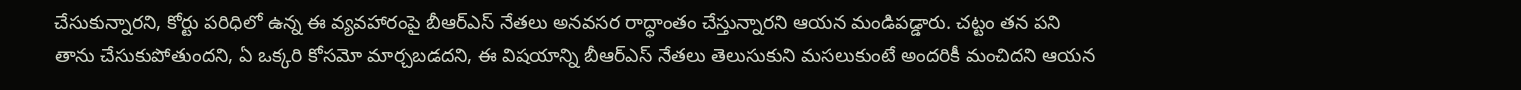చేసుకున్నారని, కోర్టు పరిధిలో ఉన్న ఈ వ్యవహారంపై బీఆర్ఎస్ నేతలు అనవసర రాద్ధాంతం చేస్తున్నారని ఆయన మండిపడ్డారు. చట్టం తన పని తాను చేసుకుపోతుందని, ఏ ఒక్కరి కోసమో మార్చబడదని, ఈ విషయాన్ని బీఆర్ఎస్ నేతలు తెలుసుకుని మసలుకుంటే అందరికీ మంచిదని ఆయన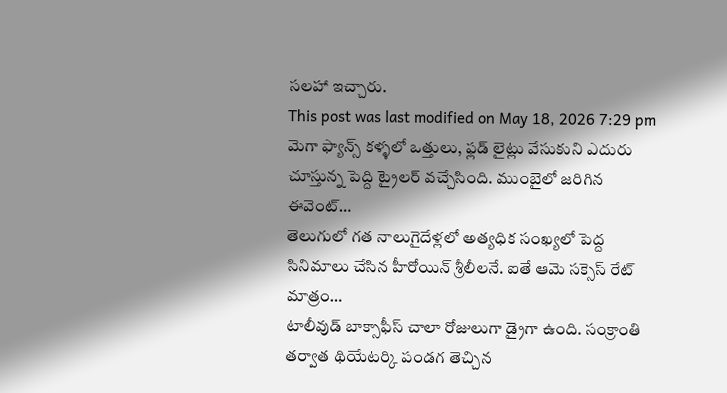సలహా ఇచ్చారు.
This post was last modified on May 18, 2026 7:29 pm
మెగా ఫ్యాన్స్ కళ్ళలో ఒత్తులు, ఫ్లడ్ లైట్లు వేసుకుని ఎదురు చూస్తున్న పెద్ది ట్రైలర్ వచ్చేసింది. ముంబైలో జరిగిన ఈవెంట్…
తెలుగులో గత నాలుగైదేళ్లలో అత్యధిక సంఖ్యలో పెద్ద సినిమాలు చేసిన హీరోయిన్ శ్రీలీలనే. ఐతే ఆమె సక్సెస్ రేట్ మాత్రం…
టాలీవుడ్ బాక్సాఫీస్ చాలా రోజులుగా డ్రైగా ఉంది. సంక్రాంతి తర్వాత థియేటర్కి పండగ తెచ్చిన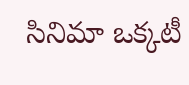సినిమా ఒక్కటీ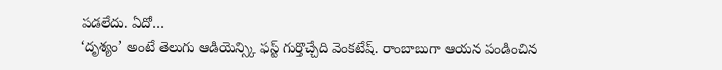పడలేదు. ఏదో…
‘దృశ్యం’ అంటే తెలుగు ఆడియెన్స్కి ఫస్ట్ గుర్తొచ్చేది వెంకటేష్. రాంబాబుగా ఆయన పండించిన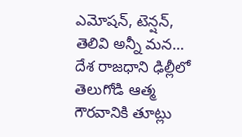ఎమోషన్, టెన్షన్, తెలివి అన్నీ మన…
దేశ రాజధాని ఢిల్లీలో తెలుగోడి ఆత్మ గౌరవానికి తూట్లు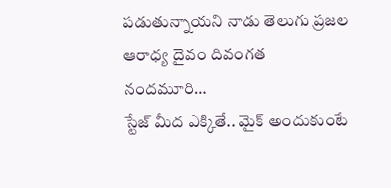పడుతున్నాయని నాడు తెలుగు ప్రజల ఆరాధ్య దైవం దివంగత నందమూరి…
స్టేజ్ మీద ఎక్కితే.. మైక్ అందుకుంటే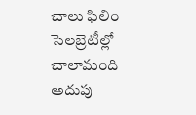చాలు ఫిలిం సెలబ్రెటీల్లో చాలామంది అదుపు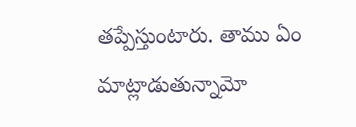తప్పేస్తుంటారు. తాము ఏం మాట్లాడుతున్నామో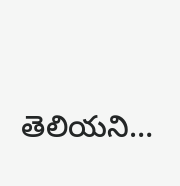తెలియని…